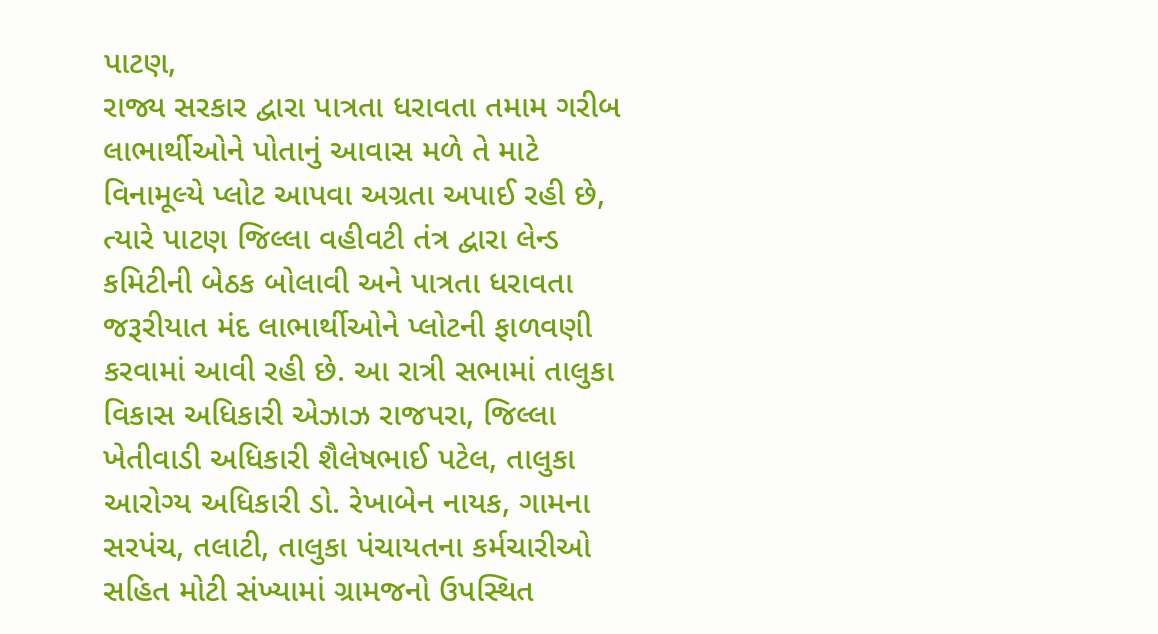પાટણ,
રાજ્ય સરકાર દ્વારા પાત્રતા ધરાવતા તમામ ગરીબ લાભાર્થીઓને પોતાનું આવાસ મળે તે માટે વિનામૂલ્યે પ્લોટ આપવા અગ્રતા અપાઈ રહી છે, ત્યારે પાટણ જિલ્લા વહીવટી તંત્ર દ્વારા લેન્ડ કમિટીની બેઠક બોલાવી અને પાત્રતા ધરાવતા જરૂરીયાત મંદ લાભાર્થીઓને પ્લોટની ફાળવણી કરવામાં આવી રહી છે. આ રાત્રી સભામાં તાલુકા વિકાસ અધિકારી એઝાઝ રાજપરા, જિલ્લા ખેતીવાડી અધિકારી શૈલેષભાઈ પટેલ, તાલુકા આરોગ્ય અધિકારી ડો. રેખાબેન નાયક, ગામના સરપંચ, તલાટી, તાલુકા પંચાયતના કર્મચારીઓ સહિત મોટી સંખ્યામાં ગ્રામજનો ઉપસ્થિત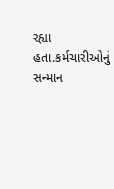રહ્યા હતા.કર્મચારીઓનું સન્માન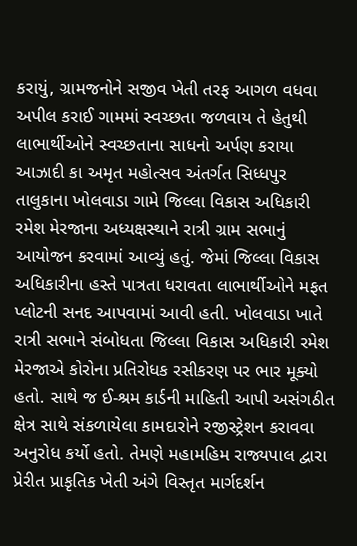કરાયું, ગ્રામજનોને સજીવ ખેતી તરફ આગળ વધવા અપીલ કરાઈ ગામમાં સ્વચ્છતા જળવાય તે હેતુથી લાભાર્થીઓને સ્વચ્છતાના સાધનો અર્પણ કરાયા આઝાદી કા અમૃત મહોત્સવ અંતર્ગત સિધ્ધપુર તાલુકાના ખોલવાડા ગામે જિલ્લા વિકાસ અધિકારી રમેશ મેરજાના અધ્યક્ષસ્થાને રાત્રી ગ્રામ સભાનું આયોજન કરવામાં આવ્યું હતું. જેમાં જિલ્લા વિકાસ અધિકારીના હસ્તે પાત્રતા ધરાવતા લાભાર્થીઓને મફત પ્લોટની સનદ આપવામાં આવી હતી. ખોલવાડા ખાતે રાત્રી સભાને સંબોધતા જિલ્લા વિકાસ અધિકારી રમેશ મેરજાએ કોરોના પ્રતિરોધક રસીકરણ પર ભાર મૂક્યો હતો. સાથે જ ઈ-શ્રમ કાર્ડની માહિતી આપી અસંગઠીત ક્ષેત્ર સાથે સંકળાયેલા કામદારોને રજીસ્ટ્રેશન કરાવવા અનુરોધ કર્યો હતો. તેમણે મહામહિમ રાજ્યપાલ દ્વારા પ્રેરીત પ્રાકૃતિક ખેતી અંગે વિસ્તૃત માર્ગદર્શન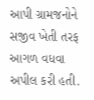આપી ગ્રામજનોને સજીવ ખેતી તરફ આગળ વધવા અપીલ કરી હતી.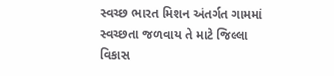સ્વચ્છ ભારત મિશન અંતર્ગત ગામમાં સ્વચ્છતા જળવાય તે માટે જિલ્લા વિકાસ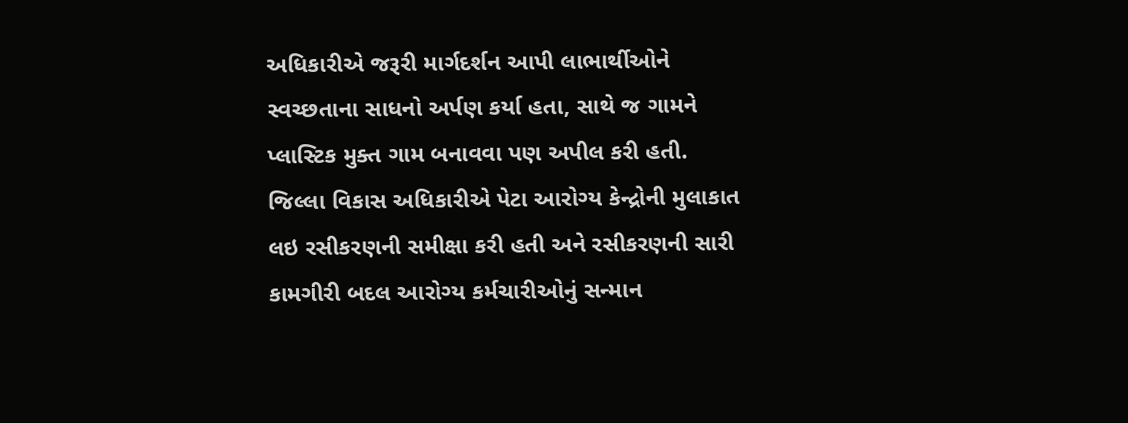અધિકારીએ જરૂરી માર્ગદર્શન આપી લાભાર્થીઓને સ્વચ્છતાના સાધનો અર્પણ કર્યા હતા, સાથે જ ગામને પ્લાસ્ટિક મુક્ત ગામ બનાવવા પણ અપીલ કરી હતી. જિલ્લા વિકાસ અધિકારીએ પેટા આરોગ્ય કેન્દ્રોની મુલાકાત લઇ રસીકરણની સમીક્ષા કરી હતી અને રસીકરણની સારી કામગીરી બદલ આરોગ્ય કર્મચારીઓનું સન્માન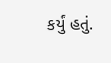કર્યું હતું.